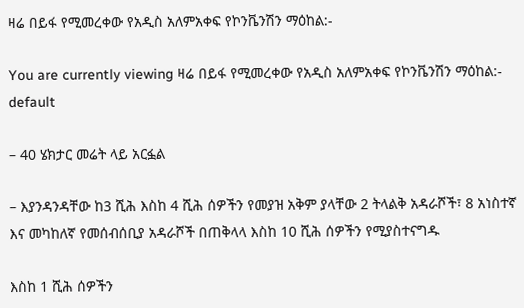ዛሬ በይፋ የሚመረቀው የአዲስ አለምአቀፍ የኮንቬንሽን ማዕከል:-

You are currently viewing ዛሬ በይፋ የሚመረቀው የአዲስ አለምአቀፍ የኮንቬንሽን ማዕከል:-
default

– 40 ሄክታር መሬት ላይ አርፏል

– እያንዳንዳቸው ከ3 ሺሕ እስከ 4 ሺሕ ሰዎችን የመያዝ አቅም ያላቸው 2 ትላልቅ አዳራሾች፣ 8 አነስተኛ እና መካከለኛ የመሰብሰቢያ አዳራሾች በጠቅላላ እስከ 10 ሺሕ ሰዎችን የሚያስተናግዱ

እስከ 1 ሺሕ ሰዎችን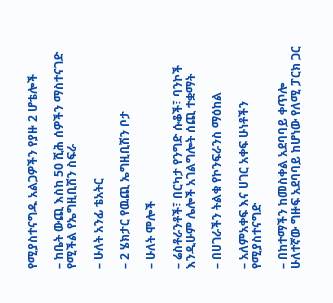የሚያስተናግዱ አልጋዎችን የያዙ 2 ሆቴሎች

– ከቤት ውጪ እስከ 50 ሺሕ ሰዎችን ማስተናገድ የሚችል የኤግዚቢሽን ስፍራ

– ሁለት አንፊ ቴአትር

– 2 ሄክታር የዉጪ ኤግዚቢሽን ቦታ

– ሁለት ሞሎች

– ሬስቶራንቶች፣ በርካታ የንግድ ሱቆች፣ ባንኮች እንዲሁም ሌሎች አገልግሎት ሰጪ ተቋማት

– በሀገራችን ትልቁ የኮንፍራንስ ማዕከል

– አለምአቀፍ እና ሀገር አቀፍ ሁነቶችን የሚያስተናግድ

– በከተማችን ከመስቀል አደባባይ ቀጥሎ ሁለተኛው ግዙፍ አደባባይ ከሆነው የለሚ ፓርክ ጋር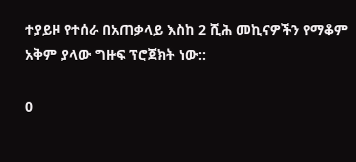ተያይዞ የተሰራ በአጠቃላይ እስከ 2 ሺሕ መኪናዎችን የማቆም አቅም ያላው ግዙፍ ፕሮጀክት ነው::

0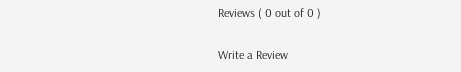Reviews ( 0 out of 0 )

Write a Review